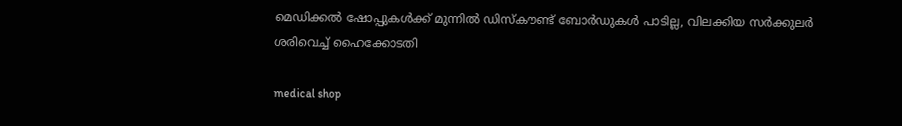മെഡിക്കല്‍ ഷോപ്പുകള്‍ക്ക് മുന്നില്‍ ഡിസ്കൗണ്ട് ബോര്‍ഡുകള്‍ പാടില്ല, വിലക്കിയ സര്‍ക്കുലര്‍ ശരിവെച്ച്‌ ഹൈക്കോടതി

medical shop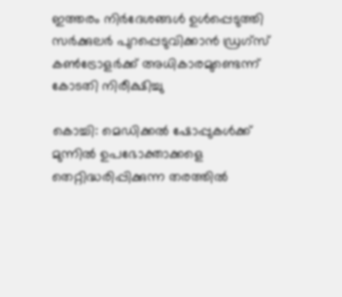ഇത്തരം നിർദേശങ്ങള്‍ ഉള്‍പ്പെടുത്തി സർക്കുലർ പുറപ്പെടുവിക്കാൻ ഡ്രഗ്സ് കണ്‍ട്രോളർക്ക് അധികാരമുണ്ടെന്ന് കോടതി നിരീക്ഷിച്ചു

കൊച്ചി: മെഡിക്കല്‍ ഷോപ്പുകള്‍ക്ക് മുന്നില്‍ ഉപഭോക്താക്കളെ തെറ്റിദ്ധരിപ്പിക്കുന്ന തരത്തില്‍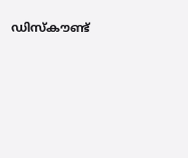ഡിസ്കൗണ്ട്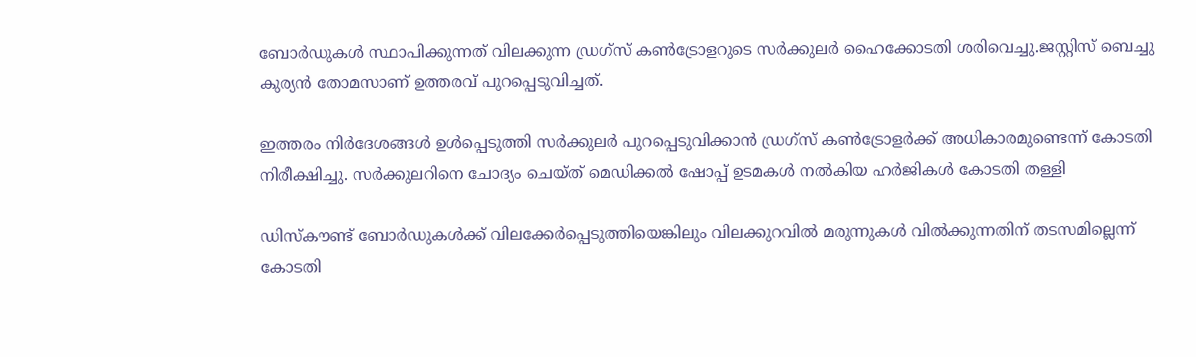ബോർഡുകള്‍ സ്ഥാപിക്കുന്നത് വിലക്കുന്ന ഡ്രഗ്സ് കണ്‍ട്രോളറുടെ സർക്കുലർ ഹൈക്കോടതി ശരിവെച്ചു.ജസ്റ്റിസ് ബെച്ചു കുര്യൻ തോമസാണ് ഉത്തരവ് പുറപ്പെടുവിച്ചത്.

ഇത്തരം നിർദേശങ്ങള്‍ ഉള്‍പ്പെടുത്തി സർക്കുലർ പുറപ്പെടുവിക്കാൻ ഡ്രഗ്സ് കണ്‍ട്രോളർക്ക് അധികാരമുണ്ടെന്ന് കോടതി നിരീക്ഷിച്ചു. സർക്കുലറിനെ ചോദ്യം ചെയ്ത് മെഡിക്കല്‍ ഷോപ്പ് ഉടമകള്‍ നല്‍കിയ ഹർജികള്‍ കോടതി തള്ളി

ഡിസ്കൗണ്ട് ബോർഡുകള്‍ക്ക് വിലക്കേർപ്പെടുത്തിയെങ്കിലും വിലക്കുറവില്‍ മരുന്നുകള്‍ വില്‍ക്കുന്നതിന് തടസമില്ലെന്ന് കോടതി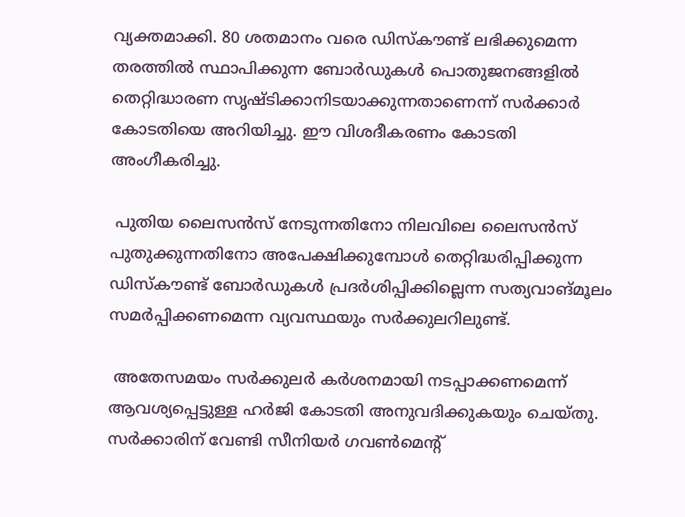വ്യക്തമാക്കി. 80 ശതമാനം വരെ ഡിസ്കൗണ്ട് ലഭിക്കുമെന്ന തരത്തില്‍ സ്ഥാപിക്കുന്ന ബോർഡുകള്‍ പൊതുജനങ്ങളില്‍ തെറ്റിദ്ധാരണ സൃഷ്ടിക്കാനിടയാക്കുന്നതാണെന്ന് സർക്കാർ കോടതിയെ അറിയിച്ചു. ഈ വിശദീകരണം കോടതി അംഗീകരിച്ചു.

 പുതിയ ലൈസൻസ് നേടുന്നതിനോ നിലവിലെ ലൈസൻസ് പുതുക്കുന്നതിനോ അപേക്ഷിക്കുമ്പോള്‍ തെറ്റിദ്ധരിപ്പിക്കുന്ന ഡിസ്കൗണ്ട് ബോർഡുകള്‍ പ്രദർശിപ്പിക്കില്ലെന്ന സത്യവാങ്മൂലം സമർപ്പിക്കണമെന്ന വ്യവസ്ഥയും സർക്കുലറിലുണ്ട്.

 അതേസമയം സർക്കുലർ കർശനമായി നടപ്പാക്കണമെന്ന് ആവശ്യപ്പെട്ടുള്ള ഹർജി കോടതി അനുവദിക്കുകയും ചെയ്തു. സർക്കാരിന് വേണ്ടി സീനിയർ ഗവണ്‍മെന്റ്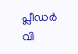പ്ലീഡർ വി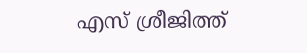എസ് ശ്രീജിത്ത്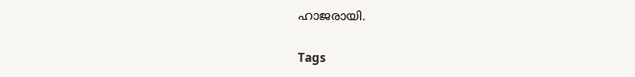ഹാജരായി.

Tags